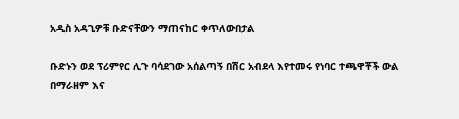አዲስ አዳጊዎቹ ቡድናቸውን ማጠናከር ቀጥለውበታል

ቡድኑን ወደ ፕሪምየር ሊጉ ባሳደገው አሰልጣኝ በሽር አብደላ እየተመሩ የነባር ተጫዋቾች ውል በማራዘም እና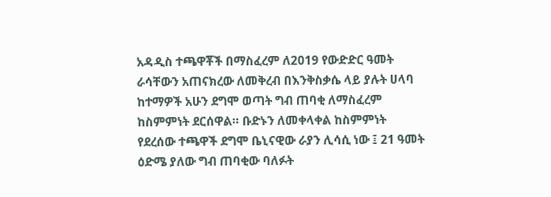አዳዲስ ተጫዋቾች በማስፈረም ለ2019 የውድድር ዓመት ራሳቸውን አጠናክረው ለመቅረብ በእንቅስቃሴ ላይ ያሉት ሀላባ ከተማዎች አሁን ደግሞ ወጣት ግብ ጠባቂ ለማስፈረም ከስምምነት ደርሰዋል። ቡድኑን ለመቀላቀል ከስምምነት የደረሰው ተጫዋች ደግሞ ቤኒናዊው ራያን ሊሳሲ ነው ፤ 21 ዓመት ዕድሜ ያለው ግብ ጠባቂው ባለፉት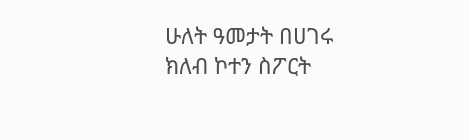ሁለት ዓመታት በሀገሩ ክለብ ኮተን ስፖርት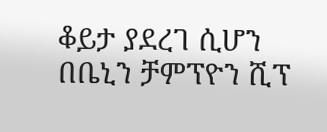ቆይታ ያደረገ ሲሆን በቤኒን ቻምፕዮን ሺፕ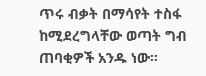ጥሩ ብቃት በማሳየት ተስፋ ከሚደረግላቸው ወጣት ግብ ጠባቂዎች አንዱ ነው።